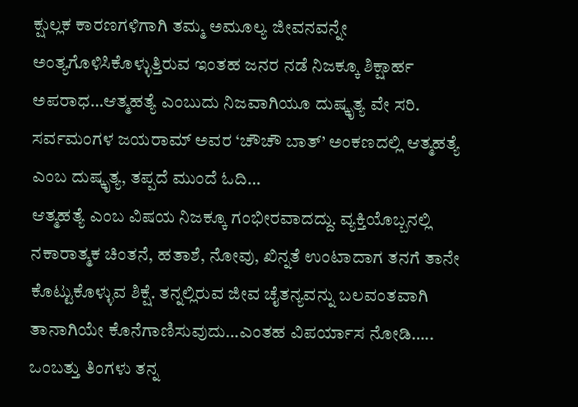ಕ್ಷುಲ್ಲಕ ಕಾರಣಗಳಿಗಾಗಿ ತಮ್ಮ ಅಮೂಲ್ಯ ಜೀವನವನ್ನೇ ಅಂತ್ಯಗೊಳಿಸಿಕೊಳ್ಳುತ್ತಿರುವ ಇಂತಹ ಜನರ ನಡೆ ನಿಜಕ್ಕೂ ಶಿಕ್ಷಾರ್ಹ ಅಪರಾಧ…ಆತ್ಮಹತ್ಯೆ ಎಂಬುದು ನಿಜವಾಗಿಯೂ ದುಷ್ಕೃತ್ಯ ವೇ ಸರಿ. ಸರ್ವಮಂಗಳ ಜಯರಾಮ್ ಅವರ ‘ಚೌಚೌ ಬಾತ್’ ಅಂಕಣದಲ್ಲಿ ಆತ್ಮಹತ್ಯೆ ಎಂಬ ದುಷ್ಕೃತ್ಯ, ತಪ್ಪದೆ ಮುಂದೆ ಓದಿ…
ಆತ್ಮಹತ್ಯೆ ಎಂಬ ವಿಷಯ ನಿಜಕ್ಕೂ ಗಂಭೀರವಾದದ್ದು. ವ್ಯಕ್ತಿಯೊಬ್ಬನಲ್ಲಿ ನಕಾರಾತ್ಮಕ ಚಿಂತನೆ, ಹತಾಶೆ, ನೋವು, ಖಿನ್ನತೆ ಉಂಟಾದಾಗ ತನಗೆ ತಾನೇ ಕೊಟ್ಟುಕೊಳ್ಳುವ ಶಿಕ್ಷೆ. ತನ್ನಲ್ಲಿರುವ ಜೀವ ಚೈತನ್ಯವನ್ನು ಬಲವಂತವಾಗಿ ತಾನಾಗಿಯೇ ಕೊನೆಗಾಣಿಸುವುದು…ಎಂತಹ ವಿಪರ್ಯಾಸ ನೋಡಿ….. ಒಂಬತ್ತು ತಿಂಗಳು ತನ್ನ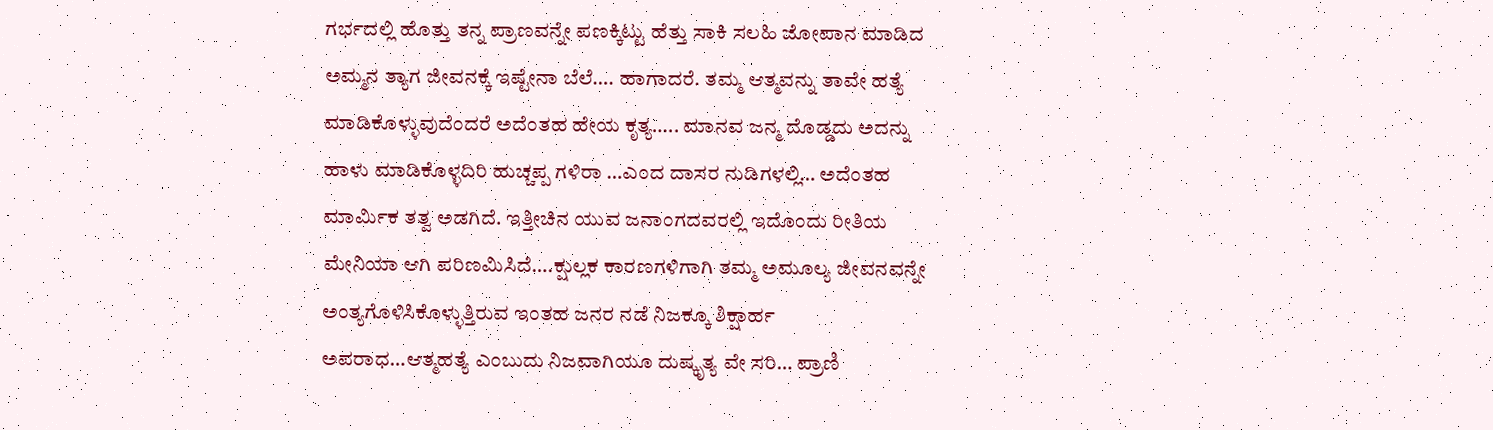ಗರ್ಭದಲ್ಲಿ ಹೊತ್ತು ತನ್ನ ಪ್ರಾಣವನ್ನೇ ಪಣಕ್ಕಿಟ್ಟು ಹೆತ್ತು ಸಾಕಿ ಸಲಹಿ ಜೋಪಾನ ಮಾಡಿದ ಅಮ್ಮನ ತ್ಯಾಗ ಜೀವನಕ್ಕೆ ಇಷ್ಟೇನಾ ಬೆಲೆ…. ಹಾಗಾದರೆ. ತಮ್ಮ ಆತ್ಮವನ್ನು ತಾವೇ ಹತ್ಯೆ ಮಾಡಿಕೊಳ್ಳುವುದೆಂದರೆ ಅದೆಂತಹ ಹೇಯ ಕೃತ್ಯ….. ಮಾನವ ಜನ್ಮ ದೊಡ್ಡದು ಅದನ್ನು ಹಾಳು ಮಾಡಿಕೊಳ್ಳದಿರಿ ಹುಚ್ಚಪ್ಪ ಗಳಿರಾ …ಎಂದ ದಾಸರ ನುಡಿಗಳಲ್ಲಿ… ಅದೆಂತಹ ಮಾರ್ಮಿಕ ತತ್ವ ಅಡಗಿದೆ. ಇತ್ತೀಚಿನ ಯುವ ಜನಾಂಗದವರಲ್ಲಿ ಇದೊಂದು ರೀತಿಯ ಮೇನಿಯಾ ಆಗಿ ಪರಿಣಮಿಸಿದೆ….ಕ್ಷುಲ್ಲಕ ಕಾರಣಗಳಿಗಾಗಿ ತಮ್ಮ ಅಮೂಲ್ಯ ಜೀವನವನ್ನೇ ಅಂತ್ಯಗೊಳಿಸಿಕೊಳ್ಳುತ್ತಿರುವ ಇಂತಹ ಜನರ ನಡೆ ನಿಜಕ್ಕೂ ಶಿಕ್ಷಾರ್ಹ ಅಪರಾಧ…ಆತ್ಮಹತ್ಯೆ ಎಂಬುದು ನಿಜವಾಗಿಯೂ ದುಷ್ಕೃತ್ಯ ವೇ ಸರಿ… ಪ್ರಾಣಿ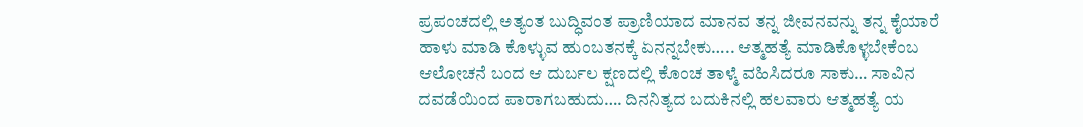ಪ್ರಪಂಚದಲ್ಲಿ ಅತ್ಯಂತ ಬುದ್ಧಿವಂತ ಪ್ರಾಣಿಯಾದ ಮಾನವ ತನ್ನ ಜೀವನವನ್ನು ತನ್ನ ಕೈಯಾರೆ ಹಾಳು ಮಾಡಿ ಕೊಳ್ಳುವ ಹುಂಬತನಕ್ಕೆ ಏನನ್ನಬೇಕು….. ಆತ್ಮಹತ್ಯೆ ಮಾಡಿಕೊಳ್ಳಬೇಕೆಂಬ ಆಲೋಚನೆ ಬಂದ ಆ ದುರ್ಬಲ ಕ್ಷಣದಲ್ಲಿ ಕೊಂಚ ತಾಳ್ಮೆ ವಹಿಸಿದರೂ ಸಾಕು… ಸಾವಿನ ದವಡೆಯಿಂದ ಪಾರಾಗಬಹುದು…. ದಿನನಿತ್ಯದ ಬದುಕಿನಲ್ಲಿ ಹಲವಾರು ಆತ್ಮಹತ್ಯೆ ಯ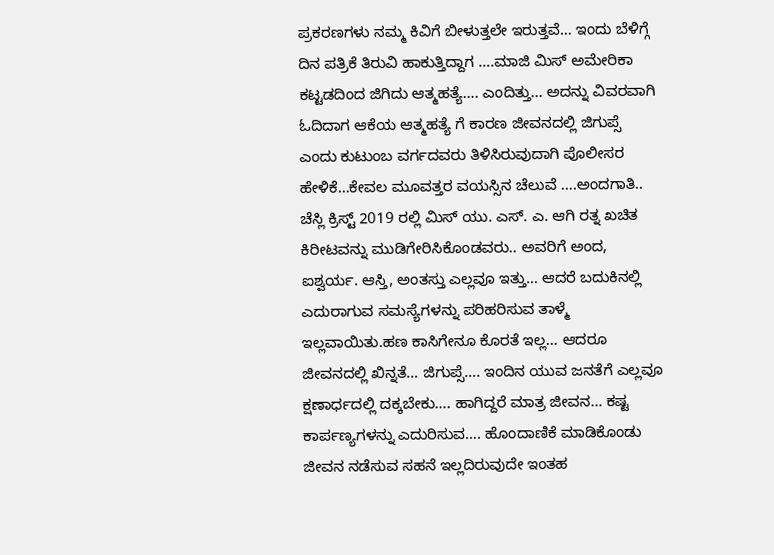ಪ್ರಕರಣಗಳು ನಮ್ಮ ಕಿವಿಗೆ ಬೀಳುತ್ತಲೇ ಇರುತ್ತವೆ… ಇಂದು ಬೆಳಿಗ್ಗೆ ದಿನ ಪತ್ರಿಕೆ ತಿರುವಿ ಹಾಕುತ್ತಿದ್ದಾಗ ….ಮಾಜಿ ಮಿಸ್ ಅಮೇರಿಕಾ ಕಟ್ಟಡದಿಂದ ಜಿಗಿದು ಆತ್ಮಹತ್ಯೆ…. ಎಂದಿತ್ತು… ಅದನ್ನು ವಿವರವಾಗಿ ಓದಿದಾಗ ಆಕೆಯ ಆತ್ಮಹತ್ಯೆ ಗೆ ಕಾರಣ ಜೀವನದಲ್ಲಿ ಜಿಗುಪ್ಸೆ ಎಂದು ಕುಟುಂಬ ವರ್ಗದವರು ತಿಳಿಸಿರುವುದಾಗಿ ಪೊಲೀಸರ ಹೇಳಿಕೆ…ಕೇವಲ ಮೂವತ್ತರ ವಯಸ್ಸಿನ ಚೆಲುವೆ ….ಅಂದಗಾತಿ.. ಚೆಸ್ಲಿ ಕ್ರಿಸ್ಟ್ 2019 ರಲ್ಲಿ ಮಿಸ್ ಯು. ಎಸ್. ಎ. ಆಗಿ ರತ್ನ ಖಚಿತ ಕಿರೀಟವನ್ನು ಮುಡಿಗೇರಿಸಿಕೊಂಡವರು.. ಅವರಿಗೆ ಅಂದ, ಐಶ್ವರ್ಯ. ಆಸ್ತಿ, ಅಂತಸ್ತು ಎಲ್ಲವೂ ಇತ್ತು… ಆದರೆ ಬದುಕಿನಲ್ಲಿ ಎದುರಾಗುವ ಸಮಸ್ಯೆಗಳನ್ನು ಪರಿಹರಿಸುವ ತಾಳ್ಮೆ ಇಲ್ಲವಾಯಿತು.ಹಣ ಕಾಸಿಗೇನೂ ಕೊರತೆ ಇಲ್ಲ… ಆದರೂ ಜೀವನದಲ್ಲಿ ಖಿನ್ನತೆ… ಜಿಗುಪ್ಸೆ…. ಇಂದಿನ ಯುವ ಜನತೆಗೆ ಎಲ್ಲವೂ ಕ್ಷಣಾರ್ಧದಲ್ಲಿ ದಕ್ಕಬೇಕು…. ಹಾಗಿದ್ದರೆ ಮಾತ್ರ ಜೀವನ… ಕಷ್ಟ ಕಾರ್ಪಣ್ಯಗಳನ್ನು ಎದುರಿಸುವ…. ಹೊಂದಾಣಿಕೆ ಮಾಡಿಕೊಂಡು ಜೀವನ ನಡೆಸುವ ಸಹನೆ ಇಲ್ಲದಿರುವುದೇ ಇಂತಹ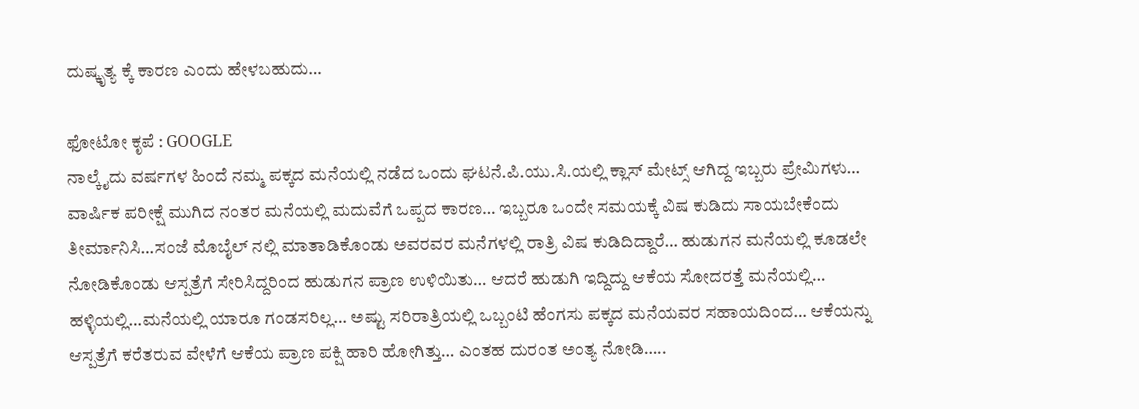ದುಷ್ಕೃತ್ಯ ಕ್ಕೆ ಕಾರಣ ಎಂದು ಹೇಳಬಹುದು…

ಫೋಟೋ ಕೃಪೆ : GOOGLE
ನಾಲ್ಕೈದು ವರ್ಷಗಳ ಹಿಂದೆ ನಮ್ಮ ಪಕ್ಕದ ಮನೆಯಲ್ಲಿ ನಡೆದ ಒಂದು ಘಟನೆ.ಪಿ.ಯು.ಸಿ.ಯಲ್ಲಿ ಕ್ಲಾಸ್ ಮೇಟ್ಸ್ ಆಗಿದ್ದ ಇಬ್ಬರು ಪ್ರೇಮಿಗಳು… ವಾರ್ಷಿಕ ಪರೀಕ್ಷೆ ಮುಗಿದ ನಂತರ ಮನೆಯಲ್ಲಿ ಮದುವೆಗೆ ಒಪ್ಪದ ಕಾರಣ… ಇಬ್ಬರೂ ಒಂದೇ ಸಮಯಕ್ಕೆ ವಿಷ ಕುಡಿದು ಸಾಯಬೇಕೆಂದು ತೀರ್ಮಾನಿಸಿ…ಸಂಜೆ ಮೊಬೈಲ್ ನಲ್ಲಿ ಮಾತಾಡಿಕೊಂಡು ಅವರವರ ಮನೆಗಳಲ್ಲಿ ರಾತ್ರಿ ವಿಷ ಕುಡಿದಿದ್ದಾರೆ… ಹುಡುಗನ ಮನೆಯಲ್ಲಿ ಕೂಡಲೇ ನೋಡಿಕೊಂಡು ಆಸ್ಪತ್ರೆಗೆ ಸೇರಿಸಿದ್ದರಿಂದ ಹುಡುಗನ ಪ್ರಾಣ ಉಳಿಯಿತು… ಆದರೆ ಹುಡುಗಿ ಇದ್ದಿದ್ದು ಆಕೆಯ ಸೋದರತ್ತೆ ಮನೆಯಲ್ಲಿ… ಹಳ್ಳಿಯಲ್ಲಿ…ಮನೆಯಲ್ಲಿ ಯಾರೂ ಗಂಡಸರಿಲ್ಲ… ಅಷ್ಟು ಸರಿರಾತ್ರಿಯಲ್ಲಿ ಒಬ್ಬಂಟಿ ಹೆಂಗಸು ಪಕ್ಕದ ಮನೆಯವರ ಸಹಾಯದಿಂದ… ಆಕೆಯನ್ನು ಆಸ್ಪತ್ರೆಗೆ ಕರೆತರುವ ವೇಳೆಗೆ ಆಕೆಯ ಪ್ರಾಣ ಪಕ್ಷಿ ಹಾರಿ ಹೋಗಿತ್ತು… ಎಂತಹ ದುರಂತ ಅಂತ್ಯ ನೋಡಿ…..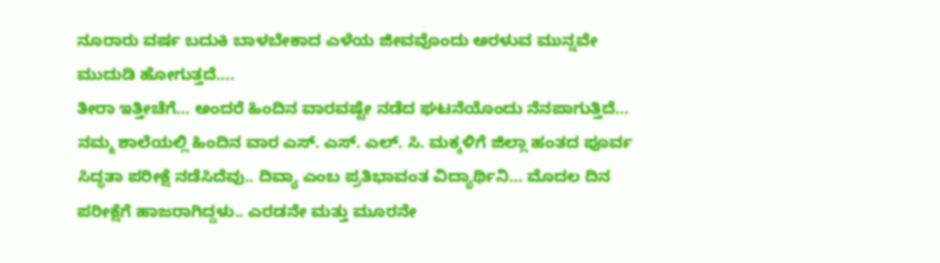ನೂರಾರು ವರ್ಷ ಬದುಕಿ ಬಾಳಬೇಕಾದ ಎಳೆಯ ಜೀವವೊಂದು ಅರಳುವ ಮುನ್ನವೇ ಮುದುಡಿ ಹೋಗುತ್ತದೆ….
ತೀರಾ ಇತ್ತೀಚೆಗೆ… ಅಂದರೆ ಹಿಂದಿನ ವಾರವಷ್ಟೇ ನಡೆದ ಘಟನೆಯೊಂದು ನೆನಪಾಗುತ್ತಿದೆ…
ನಮ್ಮ ಶಾಲೆಯಲ್ಲಿ ಹಿಂದಿನ ವಾರ ಎಸ್. ಎಸ್. ಎಲ್. ಸಿ. ಮಕ್ಕಳಿಗೆ ಜಿಲ್ಲಾ ಹಂತದ ಪೂರ್ವ ಸಿದ್ಧತಾ ಪರೀಕ್ಷೆ ನಡೆಸಿದೆವು.. ದಿವ್ಯಾ ಎಂಬ ಪ್ರತಿಭಾವಂತ ವಿದ್ಯಾರ್ಥಿನಿ… ಮೊದಲ ದಿನ ಪರೀಕ್ಷೆಗೆ ಹಾಜರಾಗಿದ್ದಳು.. ಎರಡನೇ ಮತ್ತು ಮೂರನೇ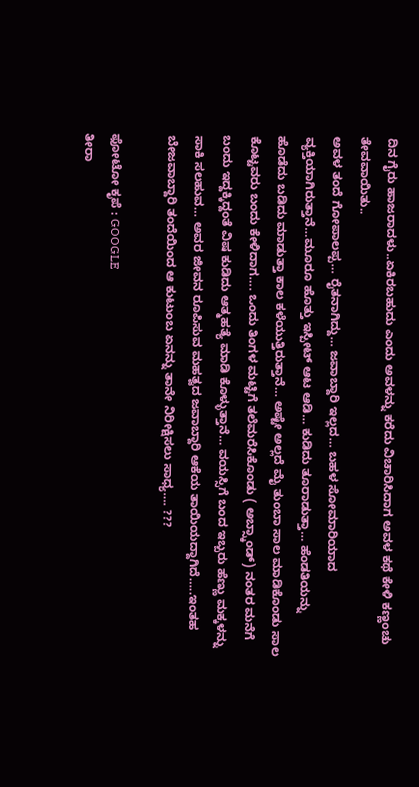ದಿನ ಗೈರು ಹಾಜರಾದಳು..ಏಕಿರಬಹುದು ಎಂದು ಅವಳನ್ನು ಕರೆದು ವಿಚಾರಿಸಿದಾಗ ಅವಳ ಕಥೆ ಕೇಳಿ ಕಣ್ಣಂಚು ತೇವವಾಯಿತು..
ಅವಳ ತಂದೆ ಗೋಪಾಲಪ್ಪ… ರೈತನಾಗಿದ್ದು… ಜವಾಬ್ದಾರಿ ಇಲ್ಲದ… ಬಹಳ ಸೋಮಾರಿಯಾದ ವ್ಯಕ್ತಿಯಾಗಿರುತ್ತಾನೆ…ಮೂರೂ ಹೊತ್ತು ಇಸ್ಪೀಟ್ ಆಟ ಆಡಿ… ಕುಡಿದು ತೂರಾಡುತ್ತಾ… ಹೆಂಡತಿಯನ್ನು ಹೊಡೆದು ಬಡಿದು ಮಾಡುತ್ತಾ ಕಾಲ ಕಳೆಯುತ್ತಿರುತ್ತಾನೆ… ಅಷ್ಟೇ ಅಲ್ಲದೆ ಮೈ ತುಂಬಾ ಸಾಲ ಮಾಡಿಕೊಂಡು ಸಾಲ ಕೊಟ್ಟವರು ಬಂದು ಕೇಳಿದಾಗ…. ಒಂದು ತಿಂಗಳ ಮಟ್ಟಿಗೆ ತಲೆಮರೆಸಿಕೊಂಡು ( ಅಬ್ಸ್ಕಾಂಡ್) ನಂತರ ಮನೆಗೆ ಬಂದು ಇದ್ದಕ್ಕಿದ್ದಂತೆ ವಿಷ ಕುಡಿದು ಆತ್ಮಹತ್ಯೆ ಮಾಡಿ ಕೊಳ್ಳುತ್ತಾನೆ… ವಯಸ್ಸಿಗೆ ಬಂದ ಇಬ್ಬರು ಹೆಣ್ಣು ಮಕ್ಕಳನ್ನು ಸಾಕಿ ಸಲಹುವ… ಅವರ ಜೀವನ ರೂಪಿಸುವ ಮಹತ್ವದ ಜವಾಬ್ದಾರಿ ಆಕೆಯ ತಾಯಿಯದ್ದಾಗಿದೆ…..ಇಂತಹ ಬೇಜವಾಬ್ದಾರಿ ತಂದೆಯಿಂದ ಆ ಕುಟುಂಬ ಏನನ್ನು ತಾನೇ ನಿರೀಕ್ಷಿಸಲು ಸಾಧ್ಯ…. ???

ಫೋಟೋ ಕೃಪೆ : GOOGLE
ತೀರಾ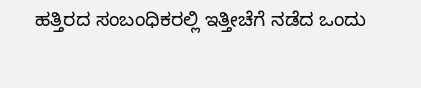ಹತ್ತಿರದ ಸಂಬಂಧಿಕರಲ್ಲಿ ಇತ್ತೀಚೆಗೆ ನಡೆದ ಒಂದು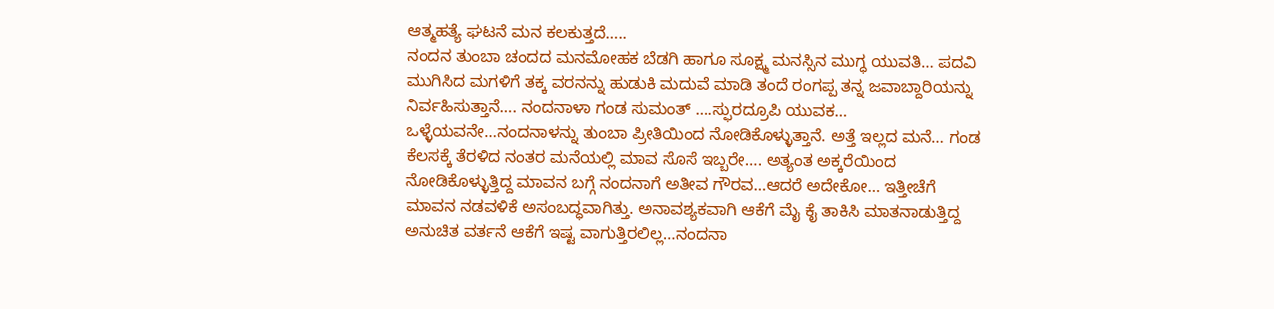ಆತ್ಮಹತ್ಯೆ ಘಟನೆ ಮನ ಕಲಕುತ್ತದೆ…..
ನಂದನ ತುಂಬಾ ಚಂದದ ಮನಮೋಹಕ ಬೆಡಗಿ ಹಾಗೂ ಸೂಕ್ಷ್ಮ ಮನಸ್ಸಿನ ಮುಗ್ಧ ಯುವತಿ… ಪದವಿ ಮುಗಿಸಿದ ಮಗಳಿಗೆ ತಕ್ಕ ವರನನ್ನು ಹುಡುಕಿ ಮದುವೆ ಮಾಡಿ ತಂದೆ ರಂಗಪ್ಪ ತನ್ನ ಜವಾಬ್ದಾರಿಯನ್ನು ನಿರ್ವಹಿಸುತ್ತಾನೆ…. ನಂದನಾಳಾ ಗಂಡ ಸುಮಂತ್ ….ಸ್ಫುರದ್ರೂಪಿ ಯುವಕ… ಒಳ್ಳೆಯವನೇ…ನಂದನಾಳನ್ನು ತುಂಬಾ ಪ್ರೀತಿಯಿಂದ ನೋಡಿಕೊಳ್ಳುತ್ತಾನೆ. ಅತ್ತೆ ಇಲ್ಲದ ಮನೆ… ಗಂಡ ಕೆಲಸಕ್ಕೆ ತೆರಳಿದ ನಂತರ ಮನೆಯಲ್ಲಿ ಮಾವ ಸೊಸೆ ಇಬ್ಬರೇ…. ಅತ್ಯಂತ ಅಕ್ಕರೆಯಿಂದ ನೋಡಿಕೊಳ್ಳುತ್ತಿದ್ದ ಮಾವನ ಬಗ್ಗೆ ನಂದನಾಗೆ ಅತೀವ ಗೌರವ…ಆದರೆ ಅದೇಕೋ… ಇತ್ತೀಚೆಗೆ ಮಾವನ ನಡವಳಿಕೆ ಅಸಂಬದ್ಧವಾಗಿತ್ತು. ಅನಾವಶ್ಯಕವಾಗಿ ಆಕೆಗೆ ಮೈ ಕೈ ತಾಕಿಸಿ ಮಾತನಾಡುತ್ತಿದ್ದ ಅನುಚಿತ ವರ್ತನೆ ಆಕೆಗೆ ಇಷ್ಟ ವಾಗುತ್ತಿರಲಿಲ್ಲ…ನಂದನಾ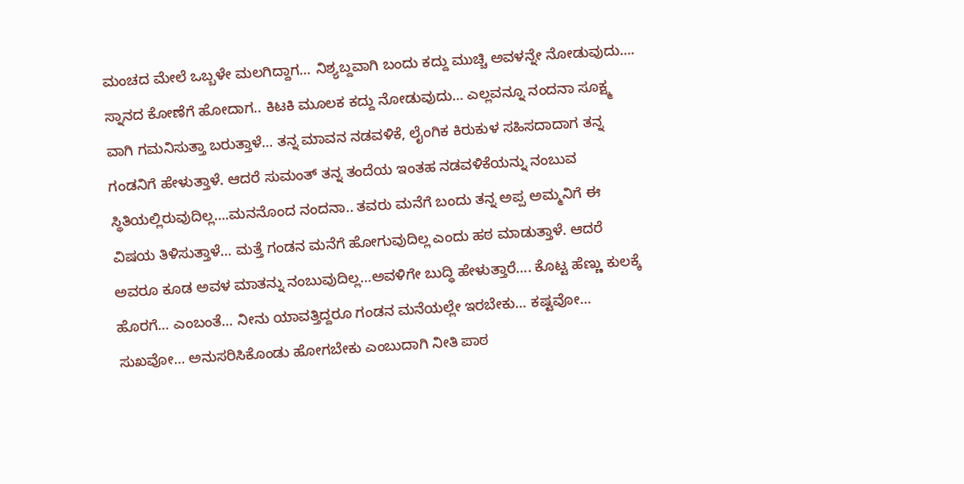ಮಂಚದ ಮೇಲೆ ಒಬ್ಬಳೇ ಮಲಗಿದ್ದಾಗ… ನಿಶ್ಯಬ್ದವಾಗಿ ಬಂದು ಕದ್ದು ಮುಚ್ಚಿ ಅವಳನ್ನೇ ನೋಡುವುದು…. ಸ್ನಾನದ ಕೋಣೆಗೆ ಹೋದಾಗ.. ಕಿಟಕಿ ಮೂಲಕ ಕದ್ದು ನೋಡುವುದು… ಎಲ್ಲವನ್ನೂ ನಂದನಾ ಸೂಕ್ಷ್ಮ ವಾಗಿ ಗಮನಿಸುತ್ತಾ ಬರುತ್ತಾಳೆ… ತನ್ನ ಮಾವನ ನಡವಳಿಕೆ, ಲೈಂಗಿಕ ಕಿರುಕುಳ ಸಹಿಸದಾದಾಗ ತನ್ನ ಗಂಡನಿಗೆ ಹೇಳುತ್ತಾಳೆ. ಆದರೆ ಸುಮಂತ್ ತನ್ನ ತಂದೆಯ ಇಂತಹ ನಡವಳಿಕೆಯನ್ನು ನಂಬುವ ಸ್ಥಿತಿಯಲ್ಲಿರುವುದಿಲ್ಲ….ಮನನೊಂದ ನಂದನಾ.. ತವರು ಮನೆಗೆ ಬಂದು ತನ್ನ ಅಪ್ಪ ಅಮ್ಮನಿಗೆ ಈ ವಿಷಯ ತಿಳಿಸುತ್ತಾಳೆ… ಮತ್ತೆ ಗಂಡನ ಮನೆಗೆ ಹೋಗುವುದಿಲ್ಲ ಎಂದು ಹಠ ಮಾಡುತ್ತಾಳೆ. ಆದರೆ ಅವರೂ ಕೂಡ ಅವಳ ಮಾತನ್ನು ನಂಬುವುದಿಲ್ಲ…ಅವಳಿಗೇ ಬುದ್ಧಿ ಹೇಳುತ್ತಾರೆ…. ಕೊಟ್ಟ ಹೆಣ್ಣು ಕುಲಕ್ಕೆ ಹೊರಗೆ… ಎಂಬಂತೆ… ನೀನು ಯಾವತ್ತಿದ್ದರೂ ಗಂಡನ ಮನೆಯಲ್ಲೇ ಇರಬೇಕು… ಕಷ್ಟವೋ… ಸುಖವೋ… ಅನುಸರಿಸಿಕೊಂಡು ಹೋಗಬೇಕು ಎಂಬುದಾಗಿ ನೀತಿ ಪಾಠ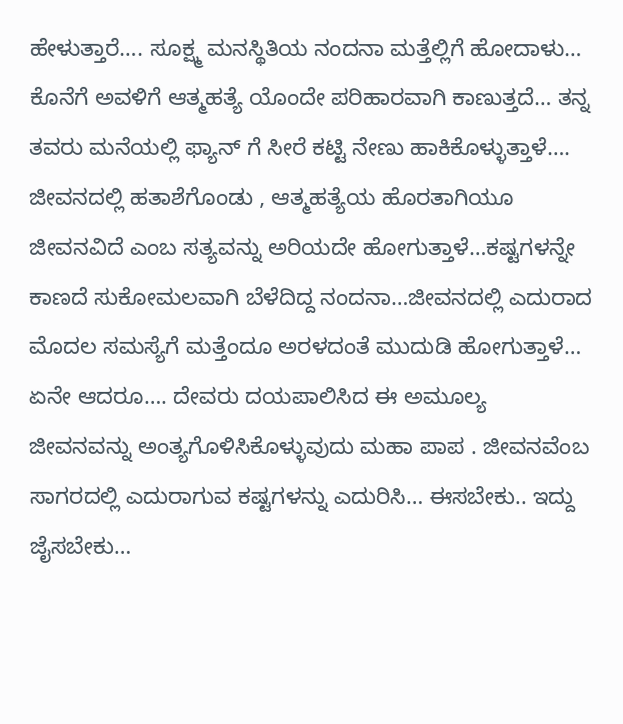ಹೇಳುತ್ತಾರೆ…. ಸೂಕ್ಷ್ಮ ಮನಸ್ಥಿತಿಯ ನಂದನಾ ಮತ್ತೆಲ್ಲಿಗೆ ಹೋದಾಳು… ಕೊನೆಗೆ ಅವಳಿಗೆ ಆತ್ಮಹತ್ಯೆ ಯೊಂದೇ ಪರಿಹಾರವಾಗಿ ಕಾಣುತ್ತದೆ… ತನ್ನ ತವರು ಮನೆಯಲ್ಲಿ ಫ್ಯಾನ್ ಗೆ ಸೀರೆ ಕಟ್ಟಿ ನೇಣು ಹಾಕಿಕೊಳ್ಳುತ್ತಾಳೆ…. ಜೀವನದಲ್ಲಿ ಹತಾಶೆಗೊಂಡು , ಆತ್ಮಹತ್ಯೆಯ ಹೊರತಾಗಿಯೂ ಜೀವನವಿದೆ ಎಂಬ ಸತ್ಯವನ್ನು ಅರಿಯದೇ ಹೋಗುತ್ತಾಳೆ…ಕಷ್ಟಗಳನ್ನೇ ಕಾಣದೆ ಸುಕೋಮಲವಾಗಿ ಬೆಳೆದಿದ್ದ ನಂದನಾ…ಜೀವನದಲ್ಲಿ ಎದುರಾದ ಮೊದಲ ಸಮಸ್ಯೆಗೆ ಮತ್ತೆಂದೂ ಅರಳದಂತೆ ಮುದುಡಿ ಹೋಗುತ್ತಾಳೆ… ಏನೇ ಆದರೂ…. ದೇವರು ದಯಪಾಲಿಸಿದ ಈ ಅಮೂಲ್ಯ ಜೀವನವನ್ನು ಅಂತ್ಯಗೊಳಿಸಿಕೊಳ್ಳುವುದು ಮಹಾ ಪಾಪ . ಜೀವನವೆಂಬ ಸಾಗರದಲ್ಲಿ ಎದುರಾಗುವ ಕಷ್ಟಗಳನ್ನು ಎದುರಿಸಿ… ಈಸಬೇಕು.. ಇದ್ದು ಜೈಸಬೇಕು…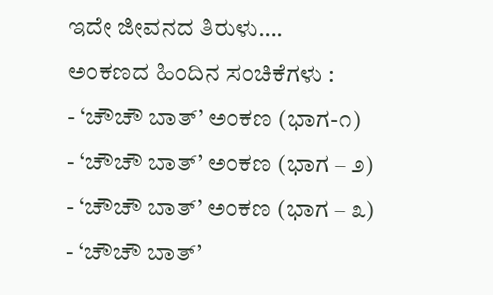ಇದೇ ಜೀವನದ ತಿರುಳು….
ಅಂಕಣದ ಹಿಂದಿನ ಸಂಚಿಕೆಗಳು :
- ‘ಚೌಚೌ ಬಾತ್’ ಅಂಕಣ (ಭಾಗ-೧)
- ‘ಚೌಚೌ ಬಾತ್’ ಅಂಕಣ (ಭಾಗ – ೨)
- ‘ಚೌಚೌ ಬಾತ್’ ಅಂಕಣ (ಭಾಗ – ೩)
- ‘ಚೌಚೌ ಬಾತ್’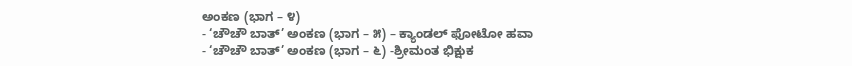ಅಂಕಣ (ಭಾಗ – ೪)
- ‘ಚೌಚೌ ಬಾತ್’ ಅಂಕಣ (ಭಾಗ – ೫) – ಕ್ಯಾಂಡಲ್ ಫೋಟೋ ಹವಾ
- ‘ಚೌಚೌ ಬಾತ್’ ಅಂಕಣ (ಭಾಗ – ೬) -ಶ್ರೀಮಂತ ಭಿಕ್ಷುಕ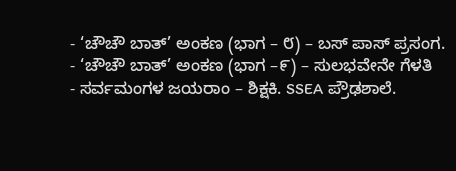- ‘ಚೌಚೌ ಬಾತ್’ ಅಂಕಣ (ಭಾಗ – ೮) – ಬಸ್ ಪಾಸ್ ಪ್ರಸಂಗ.
- ‘ಚೌಚೌ ಬಾತ್’ ಅಂಕಣ (ಭಾಗ –೯) – ಸುಲಭವೇನೇ ಗೆಳತಿ
- ಸರ್ವಮಂಗಳ ಜಯರಾಂ – ಶಿಕ್ಷಕಿ. SSEA ಪ್ರೌಢಶಾಲೆ.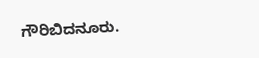ಗೌರಿಬಿದನೂರು.